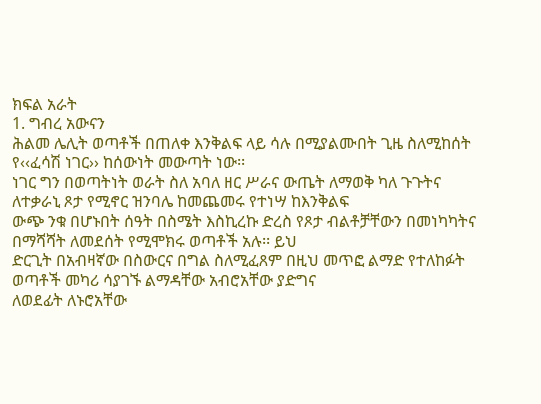ክፍል አራት
1. ግብረ አውናን
ሕልመ ሌሊት ወጣቶች በጠለቀ እንቅልፍ ላይ ሳሉ በሚያልሙበት ጊዜ ስለሚከሰት የ‹‹ፈሳሽ ነገር›› ከሰውነት መውጣት ነው፡፡
ነገር ግን በወጣትነት ወራት ስለ አባለ ዘር ሥራና ውጤት ለማወቅ ካለ ጉጉትና ለተቃራኒ ጾታ የሚኖር ዝንባሌ ከመጨመሩ የተነሣ ከእንቅልፍ
ውጭ ንቁ በሆኑበት ሰዓት በስሜት እስኪረኩ ድረስ የጾታ ብልቶቻቸውን በመነካካትና በማሻሻት ለመደሰት የሚሞክሩ ወጣቶች አሉ፡፡ ይህ
ድርጊት በአብዛኛው በስውርና በግል ስለሚፈጸም በዚህ መጥፎ ልማድ የተለከፉት ወጣቶች መካሪ ሳያገኙ ልማዳቸው አብሮአቸው ያድግና
ለወደፊት ለኑሮአቸው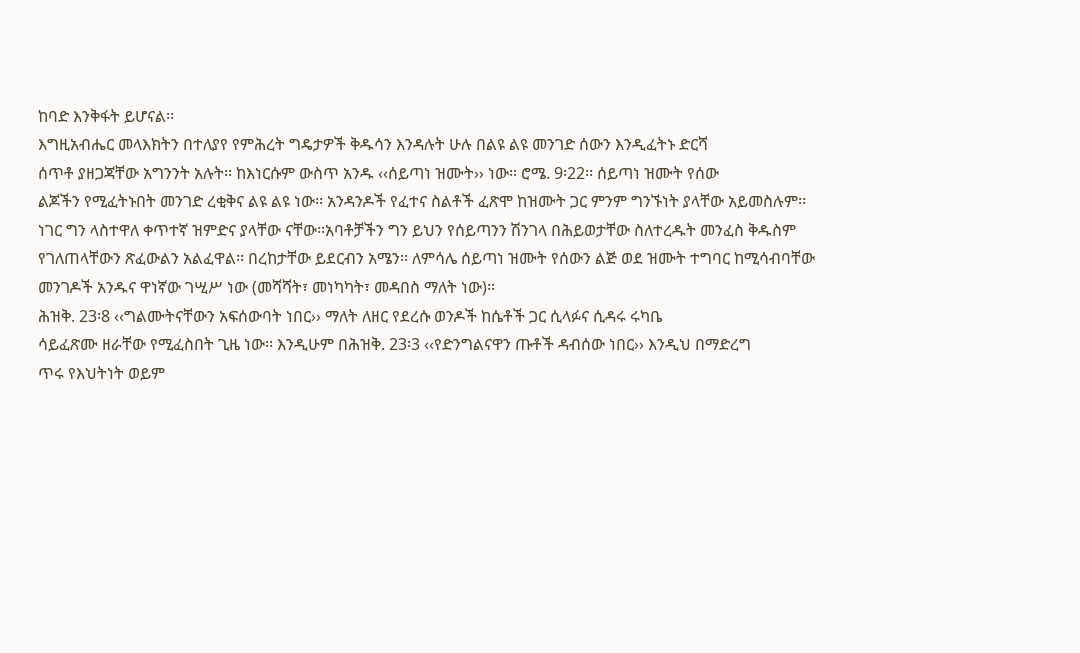ከባድ እንቅፋት ይሆናል፡፡
እግዚአብሔር መላእክትን በተለያየ የምሕረት ግዴታዎች ቅዱሳን እንዳሉት ሁሉ በልዩ ልዩ መንገድ ሰውን እንዲፈትኑ ድርሻ
ሰጥቶ ያዘጋጃቸው አግንንት አሉት፡፡ ከእነርሱም ውስጥ አንዱ ‹‹ሰይጣነ ዝሙት›› ነው፡፡ ሮሜ. 9፡22፡፡ ሰይጣነ ዝሙት የሰው
ልጆችን የሚፈትኑበት መንገድ ረቂቅና ልዩ ልዩ ነው፡፡ አንዳንዶች የፈተና ስልቶች ፈጽሞ ከዝሙት ጋር ምንም ግንኙነት ያላቸው አይመስሉም፡፡
ነገር ግን ላስተዋለ ቀጥተኛ ዝምድና ያላቸው ናቸው፡፡አባቶቻችን ግን ይህን የሰይጣንን ሽንገላ በሕይወታቸው ስለተረዱት መንፈስ ቅዱስም
የገለጠላቸውን ጽፈውልን አልፈዋል፡፡ በረከታቸው ይደርብን አሜን፡፡ ለምሳሌ ሰይጣነ ዝሙት የሰውን ልጅ ወደ ዝሙት ተግባር ከሚሳብባቸው
መንገዶች አንዱና ዋነኛው ገሢሥ ነው (መሻሻት፣ መነካካት፣ መዳበስ ማለት ነው)፡፡
ሕዝቅ. 23፡8 ‹‹ግልሙትናቸውን አፍሰውባት ነበር›› ማለት ለዘር የደረሱ ወንዶች ከሴቶች ጋር ሲላፉና ሲዳሩ ሩካቤ
ሳይፈጽሙ ዘራቸው የሚፈስበት ጊዜ ነው፡፡ እንዲሁም በሕዝቅ. 23፡3 ‹‹የድንግልናዋን ጡቶች ዳብሰው ነበር›› እንዲህ በማድረግ
ጥሩ የእህትነት ወይም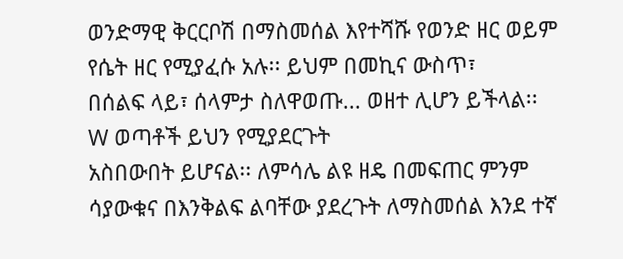ወንድማዊ ቅርርቦሽ በማስመሰል እየተሻሹ የወንድ ዘር ወይም የሴት ዘር የሚያፈሱ አሉ፡፡ ይህም በመኪና ውስጥ፣
በሰልፍ ላይ፣ ሰላምታ ስለዋወጡ... ወዘተ ሊሆን ይችላል፡፡
W ወጣቶች ይህን የሚያደርጉት
አስበውበት ይሆናል፡፡ ለምሳሌ ልዩ ዘዴ በመፍጠር ምንም ሳያውቁና በእንቅልፍ ልባቸው ያደረጉት ለማስመሰል እንደ ተኛ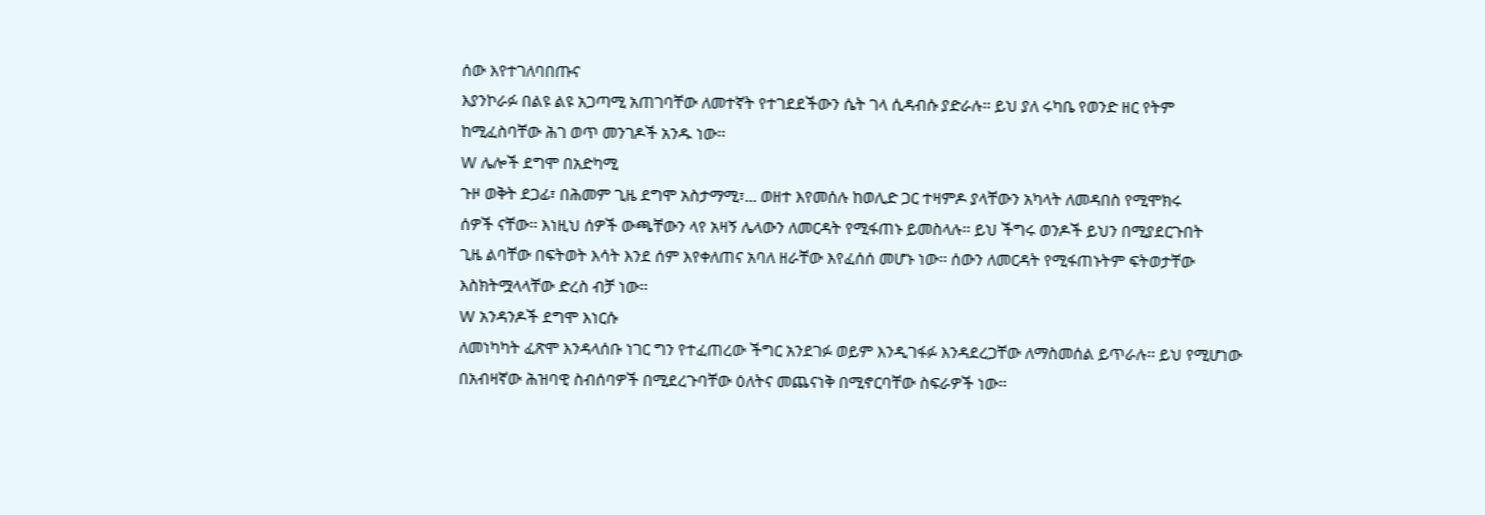ሰው እየተገለባበጡና
እያንኮራፉ በልዩ ልዩ አጋጣሚ አጠገባቸው ለመተኛት የተገደደችውን ሴት ገላ ሲዳብሱ ያድራሉ፡፡ ይህ ያለ ሩካቤ የወንድ ዘር የትም
ከሚፈስባቸው ሕገ ወጥ መንገዶች አንዱ ነው፡፡
W ሌሎች ደግሞ በአድካሚ
ጉዞ ወቅት ደጋፊ፣ በሕመም ጊዜ ደግሞ አስታማሚ፣... ወዘተ እየመሰሉ ከወሊድ ጋር ተዛምዶ ያላቸውን አካላት ለመዳበስ የሚሞክሩ
ሰዎች ናቸው፡፡ እነዚህ ሰዎች ውጫቸውን ላየ አዛኝ ሌላውን ለመርዳት የሚፋጠኑ ይመስላሉ፡፡ ይህ ችግሩ ወንዶች ይህን በሚያደርጉበት
ጊዜ ልባቸው በፍትወት እሳት እንደ ሰም እየቀለጠና አባለ ዘራቸው እየፈሰሰ መሆኑ ነው፡፡ ሰውን ለመርዳት የሚፋጠኑትም ፍትወታቸው
እስክትሟላላቸው ድረስ ብቻ ነው፡፡
W አንዳንዶች ደግሞ እነርሱ
ለመነካካት ፈጽሞ እንዳላሰቡ ነገር ግን የተፈጠረው ችግር አንደገፉ ወይም እንዲገፋፉ እንዳደረጋቸው ለማስመሰል ይጥራሉ፡፡ ይህ የሚሆነው
በአብዛኛው ሕዝባዊ ስብሰባዎች በሚደረጉባቸው ዕለትና መጨናነቅ በሚኖርባቸው ስፍራዎች ነው፡፡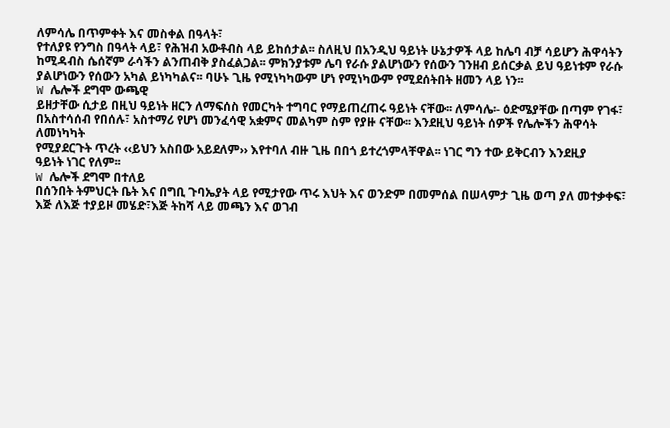ለምሳሌ በጥምቀት እና መስቀል በዓላት፣
የተለያዩ የንግስ በዓላት ላይ፣ የሕዝብ አውቶብስ ላይ ይከሰታል፡፡ ስለዚህ በአንዲህ ዓይነት ሁኔታዎች ላይ ከሌባ ብቻ ሳይሆን ሕዋሳትን
ከሚዳብስ ሴሰኛም ራሳችን ልንጠብቅ ያስፈልጋል፡፡ ምክንያቱም ሌባ የራሱ ያልሆነውን የሰውን ገንዘብ ይሰርቃል ይህ ዓይነቱም የራሱ
ያልሆነውን የሰውን አካል ይነካካልና፡፡ ባሁኑ ጊዜ የሚነካካውም ሆነ የሚነካውም የሚደሰትበት ዘመን ላይ ነን፡፡
W ሌሎች ደግሞ ውጫዊ
ይዘታቸው ሲታይ በዚህ ዓይነት ዘርን ለማፍሰስ የመርካት ተግባር የማይጠረጠሩ ዓይነት ናቸው፡፡ ለምሳሌ፡- ዕድሜያቸው በጣም የገፋ፣
በአስተሳሰብ የበሰሉ፣ አስተማሪ የሆነ መንፈሳዊ አቋምና መልካም ስም የያዙ ናቸው፡፡ እንደዚህ ዓይነት ሰዎች የሌሎችን ሕዋሳት ለመነካካት
የሚያደርጉት ጥረት ‹‹ይህን አስበው አይደለም›› እየተባለ ብዙ ጊዜ በበጎ ይተረጎምላቸዋል፡፡ ነገር ግን ተው ይቅርብን እንደዚያ
ዓይነት ነገር የለም፡፡
W ሌሎች ደግሞ በተለይ
በሰንበት ትምህርት ቤት እና በግቢ ጉባኤያት ላይ የሚታየው ጥሩ እህት እና ወንድም በመምሰል በሠላምታ ጊዜ ወጣ ያለ መተቃቀፍ፣
እጅ ለእጅ ተያይዞ መሄድ፣እጅ ትከሻ ላይ መጫን እና ወገብ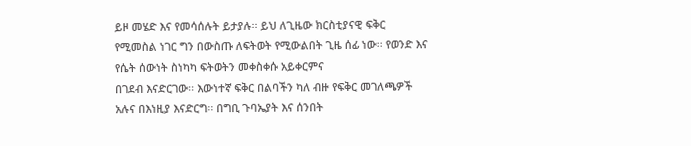ይዞ መሄድ እና የመሳሰሉት ይታያሉ፡፡ ይህ ለጊዜው ክርስቲያናዊ ፍቅር
የሚመስል ነገር ግን በውስጡ ለፍትወት የሚውልበት ጊዜ ሰፊ ነው፡፡ የወንድ እና የሴት ሰውነት ስነካካ ፍትወትን መቀስቀሱ አይቀርምና
በገደብ እናድርገው፡፡ እውነተኛ ፍቅር በልባችን ካለ ብዙ የፍቅር መገለጫዎች አሉና በእነዚያ እናድርግ፡፡ በግቢ ጉባኤያት እና ሰንበት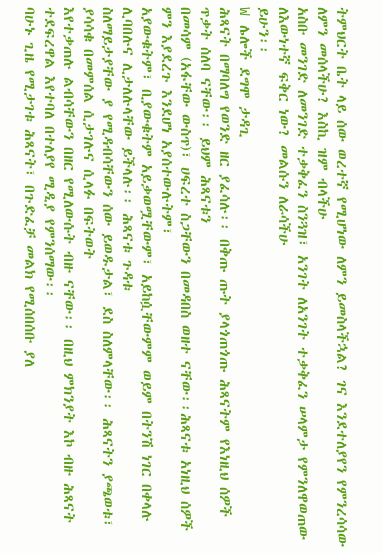ትምህርት ቤት ላይ ሰው ወረተኛ የሚሆነው ለምን ይመስላችኋል? ገና እንደተለያየን የምንረሳሳው ለምን መሰላችሁ? እስኪ ዝም ብላችሁ
አስቡ መንገድ ለመንገድ ተቃቅፈን ስንጓዝ፣ አንገት ለአንገት ተቃቅፈን ሠላምታ የምንለዋወጠው ለእውነተኛ ፍቅር ነው? መልሱን ለራሳችሁ
ይሁን፡፡
W ሌሎች ደግሞ ታዳጊ
ሕጻናት በማባለግ የወንድ ዘር ያፈሳሉ፡፡ በቅጡ ጡት ያላጎጠጎጡ ሕጻናትም የእነዚህ ሰዎች ጥቃት ሰለባ ናቸው፡፡ ይህም ሕጻናቱን
በመሳም (አፋቸው ውስጥ)፣ ሀፍረተ ስጋቸውን በመዳበስ ወዘተ ናቸው፡፡ሕጻናቱ አነዚህ ሰዎች ምን እያደረጉ እንደሆነ አያሰተውሉትም፣
አያውቁትም፣ ቢያውቁትም አይቃወሟቸውም፣ አይከሷቸውምም ወይም በትንሽ ነገር በቀላሉ ሊባበሉና ሊታለሉላቸው ይችላሉ፡፡ ሕጻናቱ ጉዳቱ
ስለማይታያቸው ያ የሚዳብሳቸውን ሰው ይወዱታል፣ ደስ ስለምላቸው፡፡ ሕጻናትን ያጫወቱ፣ ያሳሳቁ በመምሰል ሲታገሉና ሲላፉ በፍትወት
እየተቃጠሉ ልብሳቸውን በዘር የሚለውሱት ብዙ ናቸው፡፡ በዚህ ምክንያት እኮ ብዙ ሕጻናት ተደፍረዋል እየተባለ በተለያየ ሚዲያ የምንሰማው፡፡
ባሁኑ ጊዜ የሚታገቱ ሕጻናት፣ በጉድፈቻ መልክ የሚሰበሰቡ ያለ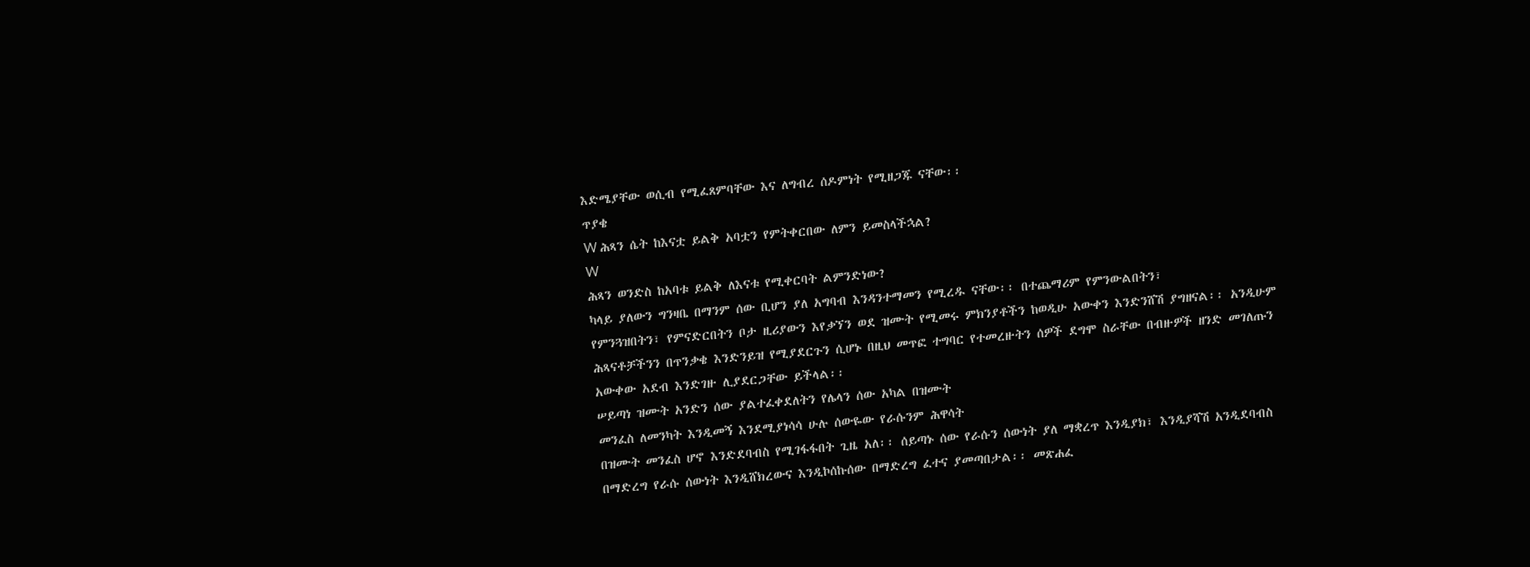እድሜያቸው ወሲብ የሚፈጸምባቸው እና ለግብረ ሰዶምነት የሚዘጋጁ ናቸው፡፡
ጥያቄ
W ሕጻን ሴት ከእናቷ ይልቅ አባቷን የምትቀርበው ለምን ይመስላችኋል?
W
ሕጻን ወንድስ ከአባቱ ይልቅ ለእናቱ የሚቀርባት ልምንድነው?
ካላይ ያለውን ግንዛቤ በማንም ሰው ቢሆን ያለ አግባብ እንዳንተማመን የሚረዱ ናቸው፡፡ በተጨማሪም የምንውልበትን፣
የምንጓዝበትን፣ የምናድርበትን ቦታ ዚሪያውን እየቃኘን ወደ ዝሙት የሚመሩ ምክንያቶችን ከወዲሁ አውቀን እንድንሸሽ ያግዘናል፡፡ አንዲሁም
ሕጻናቶቻችንን በጥንቃቄ እንድንይዝ የሚያደርጉን ሲሆኑ በዚህ መጥፎ ተግባር የተመረዙትን ሰዎች ደግሞ ስራቸው በብዙዎች ዘንድ መገለጡን
አውቀው አደብ እንድገዙ ሊያደርጋቸው ይችላል፡፡
ሠይጣነ ዝሙት አንድን ሰው ያልተፈቀደለትን የሌላን ሰው አካል በዝሙት
መንፈስ ለመንካት እንዲመኝ እንደሚያነሳሳ ሁሉ ሰውዬው የራሱንም ሕዋሳት
በዝሙት መንፈስ ሆኖ እንድደባብስ የሚገፋፋበት ጊዜ አለ፡፡ ሰይጣኑ ሰው የራሱን ሰውነት ያለ ማቋረጥ እንዲያክ፣ እንዲያሻሽ አንዲደባብስ
በማድረግ የራሱ ሰውነት እንዲሸክረውና እንዲኮሰኩሰው በማድረግ ፈተና ያመጣበታል፡፡ መጽሐፈ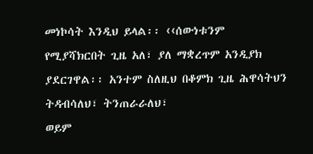መነኮሳት እንዲህ ይላል፡፡ ‹‹ሰውነቱንም
የሚያሻክርበት ጊዜ አለ፣ ያለ ማቋረጥም አንዲያክ ያደርገዋል፡፡ አንተም ስለዚህ በቆምክ ጊዜ ሕዋሳትህን ትዳብሳለህ፣ ትንጠራራለህ፣
ወይም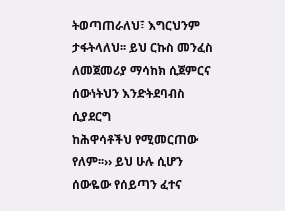ትወጣጠራለህ፣ እግርህንም ታፋትላለህ፡፡ ይህ ርኩስ መንፈስ ለመጀመሪያ ማሳከክ ሲጀምርና ሰውነትህን እንድትደባብስ ሲያደርግ
ከሕዋሳቶችህ የሚመርጠው የለም፡፡›› ይህ ሁሉ ሲሆን ሰውዬው የሰይጣን ፈተና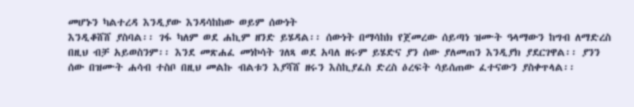መሆኑን ካልተረዳ እንዲያው እንዳሳከከው ወይም ሰውነት
እንዲቆሸሸ ያስባል፡፡ ገፋ ካለም ወደ ሐኪም ዘንድ ይሄዳል፡፡ ሰውነት በማሳከክ የጀመረው ሰይጣነ ዝሙት ዓላማውን ከግብ ለማድረስ
በዚህ ብቻ አይወስንም፡፡ እንደ መጽሐፈ መነኮሳት ገለጻ ወደ አባለ ዘሩም ይሄድና ያን ሰው ያለመጠን እንዲያክ ያደርገዋል፡፡ ያንን
ሰው በዝሙት ሐሳብ ተስቦ በዚህ መልኩ ብልቱን እያሻሸ ዘሩን እስኪያፈስ ድረስ ዕረፍት ሳይሰጠው ፈተናውን ያስቀጥላል፡፡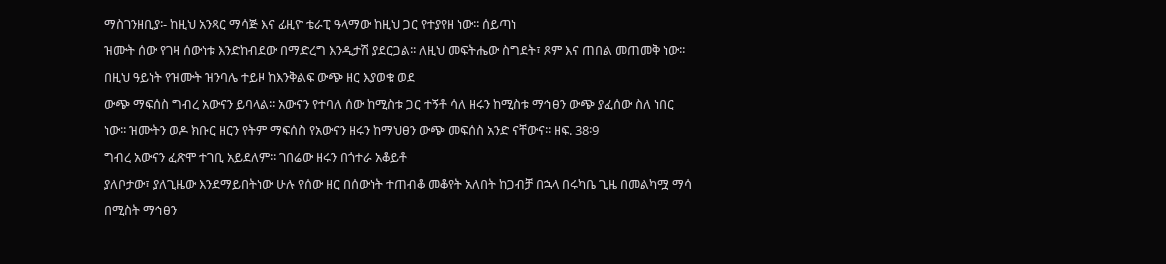ማስገንዘቢያ፡- ከዚህ አንጻር ማሳጅ እና ፊዚዮ ቴራፒ ዓላማው ከዚህ ጋር የተያየዘ ነው፡፡ ሰይጣነ
ዝሙት ሰው የገዛ ሰውነቱ እንድከብደው በማድረግ እንዲታሽ ያደርጋል፡፡ ለዚህ መፍትሔው ስግደት፣ ጾም እና ጠበል መጠመቅ ነው፡፡
በዚህ ዓይነት የዝሙት ዝንባሌ ተይዞ ከእንቅልፍ ውጭ ዘር እያወቁ ወደ
ውጭ ማፍሰስ ግብረ አውናን ይባላል፡፡ አውናን የተባለ ሰው ከሚስቱ ጋር ተኝቶ ሳለ ዘሩን ከሚስቱ ማኅፀን ውጭ ያፈሰው ስለ ነበር
ነው፡፡ ዝሙትን ወዶ ክቡር ዘርን የትም ማፍሰስ የአውናን ዘሩን ከማህፀን ውጭ መፍሰስ አንድ ናቸውና፡፡ ዘፍ. 38፡9
ግብረ አውናን ፈጽሞ ተገቢ አይደለም፡፡ ገበሬው ዘሩን በጎተራ አቆይቶ
ያለቦታው፣ ያለጊዜው እንደማይበትነው ሁሉ የሰው ዘር በሰውነት ተጠብቆ መቆየት አለበት ከጋብቻ በኋላ በሩካቤ ጊዜ በመልካሟ ማሳ
በሚስት ማኅፀን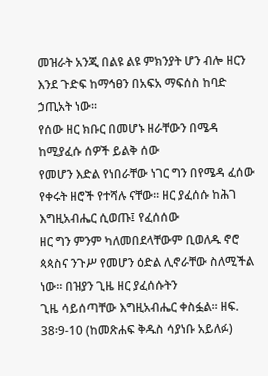መዝራት አንጂ በልዩ ልዩ ምክንያት ሆን ብሎ ዘርን እንደ ጉድፍ ከማኅፀን በአፍአ ማፍሰስ ከባድ ኃጢአት ነው፡፡
የሰው ዘር ክቡር በመሆኑ ዘራቸውን በሜዳ ከሚያፈሱ ሰዎች ይልቅ ሰው
የመሆን እድል የነበራቸው ነገር ግን በየሜዳ ፈሰው የቀሩት ዘሮች የተሻሉ ናቸው፡፡ ዘር ያፈሰሱ ከሕገ እግዚአብሔር ሲወጡ፤ የፈሰሰው
ዘር ግን ምንም ካለመበደላቸውም ቢወለዱ ኖሮ ጳጳስና ንጉሥ የመሆን ዕድል ሊኖራቸው ስለሚችል ነው፡፡ በዝያን ጊዜ ዘር ያፈሰሱትን
ጊዜ ሳይሰጣቸው እግዚአብሔር ቀስፏል፡፡ ዘፍ. 38፡9-10 (ከመጽሐፍ ቅዱስ ሳያነቡ አይለፉ)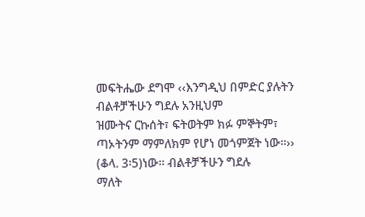መፍትሔው ደግሞ ‹‹እንግዲህ በምድር ያሉትን ብልቶቻችሁን ግደሉ አንዚህም
ዝሙትና ርኩሰት፣ ፍትወትም ክፉ ምኞትም፣ ጣኦትንም ማምለክም የሆነ መጎምጀት ነው፡፡›› (ቆላ. 3፡5)ነው፡፡ ብልቶቻችሁን ግደሉ
ማለት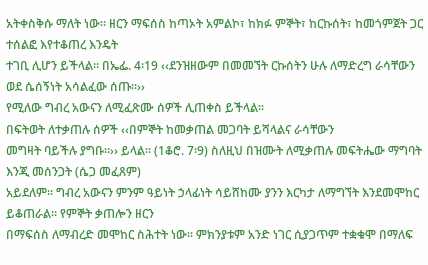አትቀስቅሱ ማለት ነው፡፡ ዘርን ማፍሰስ ከጣኦት አምልኮ፣ ከክፉ ምኞት፣ ከርኩሰት፣ ከመጎምጀት ጋር ተሰልፎ እየተቆጠረ እንዴት
ተገቢ ሊሆን ይችላል፡፡ በኤፌ. 4፡19 ‹‹ደንዝዘውም በመመኘት ርኩሰትን ሁሉ ለማድረግ ራሳቸውን ወደ ሴሰኝነት አሳልፈው ሰጡ፡፡››
የሚለው ግብረ አውናን ለሚፈጽሙ ሰዎች ሊጠቀስ ይችላል፡፡
በፍትወት ለተቃጠሉ ሰዎች ‹‹በምኞት ከመቃጠል መጋባት ይሻላልና ራሳቸውን
መግዛት ባይችሉ ያግቡ፡፡›› ይላል፡፡ (1ቆሮ. 7፡9) ስለዚህ በዝሙት ለሚቃጠሉ መፍትሔው ማግባት እንጂ መሰንጋት (ሴጋ መፈጸም)
አይደለም፡፡ ግብረ አውናን ምንም ዓይነት ኃላፊነት ሳይሸከሙ ያንን እርካታ ለማግኘት እንደመሞከር ይቆጠራል፡፡ የምኞት ቃጠሎን ዘርን
በማፍሰስ ለማብረድ መሞከር ስሕተት ነው፡፡ ምክንያቱም አንድ ነገር ሲያጋጥም ተቋቁሞ በማለፍ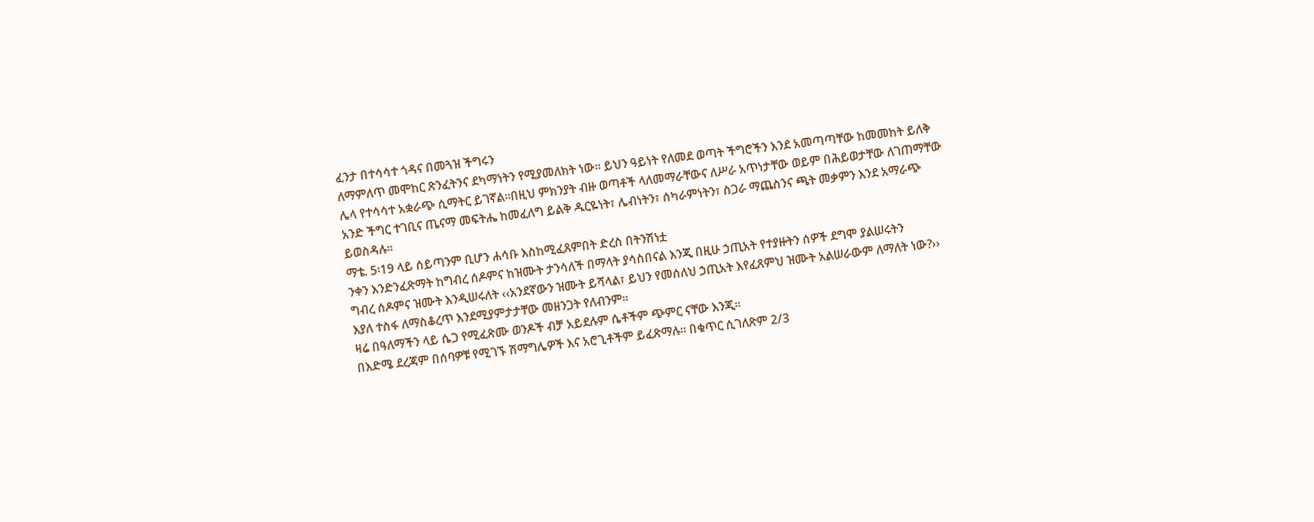ፈንታ በተሳሳተ ጎዳና በመጓዝ ችግሩን
ለማምለጥ መሞከር ጽንፈትንና ደካማነትን የሚያመለክት ነው፡፡ ይህን ዓይነት የለመደ ወጣት ችግሮችን እንደ አመጣጣቸው ከመመከት ይለቅ
ሌላ የተሳሳተ አቋራጭ ሲማትር ይገኛል፡፡በዚህ ምክንያት ብዙ ወጣቶች ላለመማራቸውና ለሥራ አጥነታቸው ወይም በሕይወታቸው ለገጠማቸው
አንድ ችግር ተገቢና ጤናማ መፍትሔ ከመፈለግ ይልቅ ዱርዬነት፣ ሌብነትን፣ ሰካራምነትን፣ ስጋራ ማጨስንና ጫት መቃምን እንደ አማራጭ
ይወስዳሉ፡፡
ማቴ. 5፡19 ላይ ሰይጣንም ቢሆን ሐሳቡ እስከሚፈጸምበት ድረስ በትንሽነቷ
ንቀን እንድንፈጽማት ከግብረ ሰዶምና ከዝሙት ታንሳለች በማላት ያሳስበናል እንጂ በዚሁ ኃጢአት የተያዙትን ሰዎች ደግሞ ያልሠሩትን
ግብረ ሰዶምና ዝሙት እንዲሠሩለት ‹‹አንደኛውን ዝሙት ይሻላል፣ ይህን የመሰለህ ኃጢአት እየፈጸምህ ዝሙት አልሠራውም ለማለት ነው?››
እያለ ተስፋ ለማስቆረጥ እንደሚያምታታቸው መዘንጋት የለብንም፡፡
ዛሬ በዓለማችን ላይ ሴጋ የሚፈጽሙ ወንዶች ብቻ አይደሉም ሴቶችም ጭምር ናቸው እንጂ፡፡
በእድሜ ደረጃም በሰባዎቹ የሚገኙ ሽማግሌዎች እና አሮጊቶችም ይፈጽማሉ፡፡ በቁጥር ሲገለጽም 2/3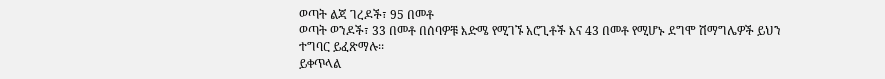ወጣት ልጃ ገረዶች፣ 95 በመቶ
ወጣት ወንዶች፣ 33 በመቶ በሰባዎቹ እድሜ የሚገኙ አሮጊቶች እና 43 በመቶ የሚሆኑ ደግሞ ሽማግሌዎች ይህን ተግባር ይፈጽማሉ፡፡
ይቀጥላል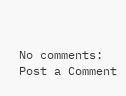No comments:
Post a Comment